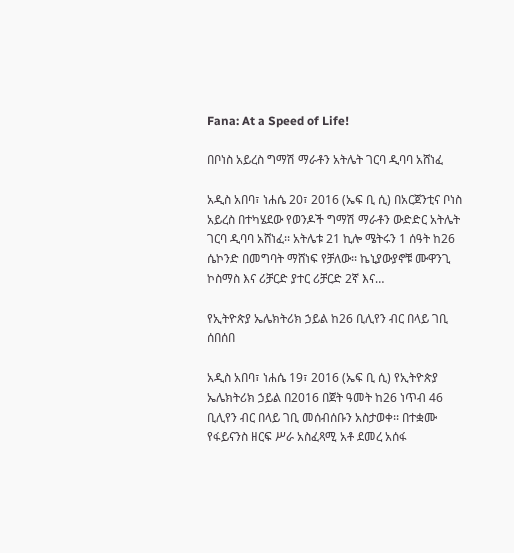Fana: At a Speed of Life!

በቦነስ አይረስ ግማሽ ማራቶን አትሌት ገርባ ዲባባ አሸነፈ

አዲስ አበባ፣ ነሐሴ 20፣ 2016 (ኤፍ ቢ ሲ) በአርጀንቲና ቦነስ አይረስ በተካሄደው የወንዶች ግማሽ ማራቶን ውድድር አትሌት ገርባ ዲባባ አሸነፈ፡፡ አትሌቱ 21 ኪሎ ሜትሩን 1 ሰዓት ከ26 ሴኮንድ በመግባት ማሸነፍ የቻለው፡፡ ኬኒያውያኖቹ ሙዋንጊ ኮስማስ እና ሪቻርድ ያተር ሪቻርድ 2ኛ እና…

የኢትዮጵያ ኤሌክትሪክ ኃይል ከ26 ቢሊየን ብር በላይ ገቢ ሰበሰበ

አዲስ አበባ፣ ነሐሴ 19፣ 2016 (ኤፍ ቢ ሲ) የኢትዮጵያ ኤሌክትሪክ ኃይል በ2016 በጀት ዓመት ከ26 ነጥብ 46 ቢሊየን ብር በላይ ገቢ መሰብሰቡን አስታወቀ፡፡ በተቋሙ የፋይናንስ ዘርፍ ሥራ አስፈጻሚ አቶ ደመረ አሰፋ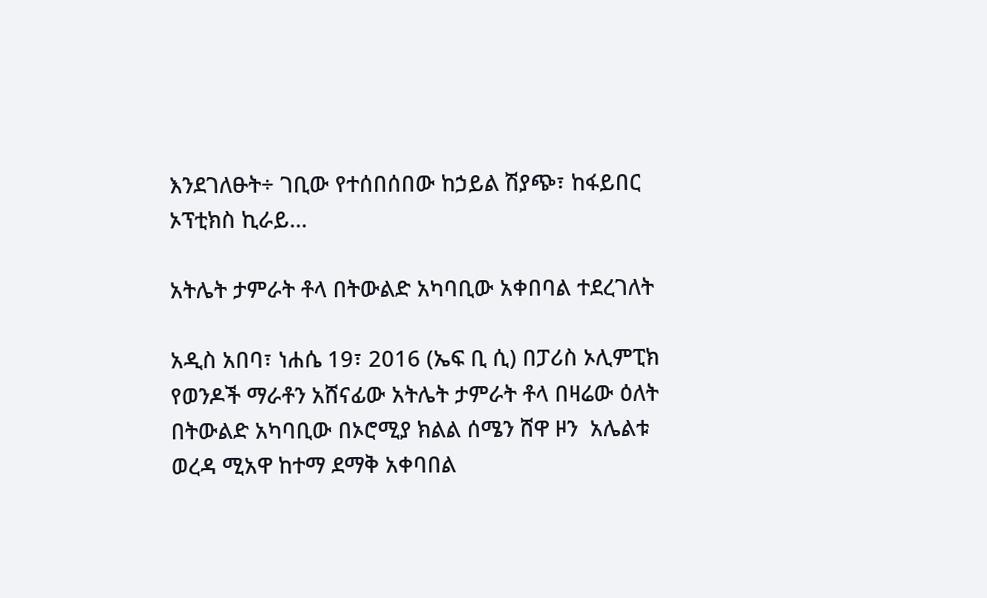እንደገለፁት÷ ገቢው የተሰበሰበው ከኃይል ሽያጭ፣ ከፋይበር ኦፕቲክስ ኪራይ…

አትሌት ታምራት ቶላ በትውልድ አካባቢው አቀበባል ተደረገለት

አዲስ አበባ፣ ነሐሴ 19፣ 2016 (ኤፍ ቢ ሲ) በፓሪስ ኦሊምፒክ የወንዶች ማራቶን አሸናፊው አትሌት ታምራት ቶላ በዛሬው ዕለት በትውልድ አካባቢው በኦሮሚያ ክልል ሰሜን ሸዋ ዞን  አሌልቱ ወረዳ ሚአዋ ከተማ ደማቅ አቀባበል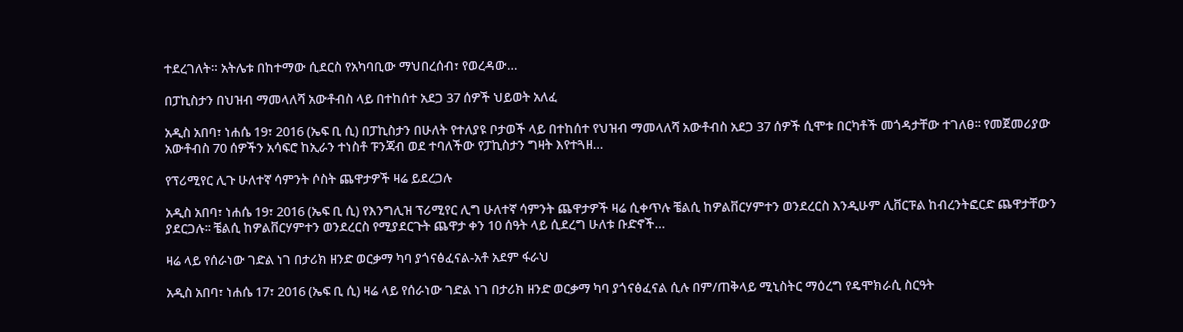ተደረገለት። አትሌቱ በከተማው ሲደርስ የአካባቢው ማህበረሰብ፣ የወረዳው…

በፓኪስታን በህዝብ ማመላለሻ አውቶብስ ላይ በተከሰተ አደጋ 37 ሰዎች ህይወት አለፈ

አዲስ አበባ፣ ነሐሴ 19፣ 2016 (ኤፍ ቢ ሲ) በፓኪስታን በሁለት የተለያዩ ቦታወች ላይ በተከሰተ የህዝብ ማመላለሻ አውቶብስ አደጋ 37 ሰዎች ሲሞቱ በርካቶች መጎዳታቸው ተገለፀ፡፡ የመጀመሪያው አውቶብስ 70 ሰዎችን አሳፍሮ ከኢራን ተነስቶ ፑንጃብ ወደ ተባለችው የፓኪስታን ግዛት እየተጓዘ…

የፕሪሚየር ሊጉ ሁለተኛ ሳምንት ሶስት ጨዋታዎች ዛሬ ይደረጋሉ

አዲስ አበባ፣ ነሐሴ 19፣ 2016 (ኤፍ ቢ ሲ) የእንግሊዝ ፕሪሚየር ሊግ ሁለተኛ ሳምንት ጨዋታዎች ዛሬ ሲቀጥሉ ቼልሲ ከዎልቨርሃምተን ወንደረርስ እንዲሁም ሊቨርፑል ከብረንትፎርድ ጨዋታቸውን ያደርጋሉ፡፡ ቼልሲ ከዎልቨርሃምተን ወንደረርስ የሚያደርጉት ጨዋታ ቀን 10 ሰዓት ላይ ሲደረግ ሁለቱ ቡድኖች…

ዛሬ ላይ የሰራነው ገድል ነገ በታሪክ ዘንድ ወርቃማ ካባ ያጎናፅፈናል-አቶ አደም ፋራህ

አዲስ አበባ፣ ነሐሴ 17፣ 2016 (ኤፍ ቢ ሲ) ዛሬ ላይ የሰራነው ገድል ነገ በታሪክ ዘንድ ወርቃማ ካባ ያጎናፅፈናል ሲሉ በም/ጠቅላይ ሚኒስትር ማዕረግ የዴሞክራሲ ስርዓት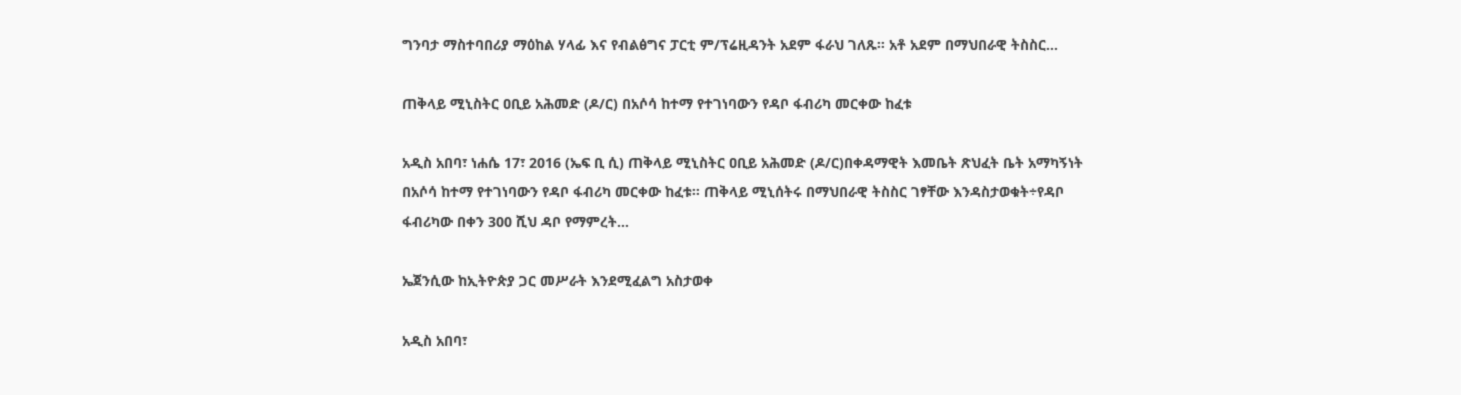ግንባታ ማስተባበሪያ ማዕከል ሃላፊ እና የብልፅግና ፓርቲ ም/ፕሬዚዳንት አደም ፋራህ ገለጹ፡፡ አቶ አደም በማህበራዊ ትስስር…

ጠቅላይ ሚኒስትር ዐቢይ አሕመድ (ዶ/ር) በአሶሳ ከተማ የተገነባውን የዳቦ ፋብሪካ መርቀው ከፈቱ

አዲስ አበባ፣ ነሐሴ 17፣ 2016 (ኤፍ ቢ ሲ) ጠቅላይ ሚኒስትር ዐቢይ አሕመድ (ዶ/ር)በቀዳማዊት እመቤት ጽህፈት ቤት አማካኝነት በአሶሳ ከተማ የተገነባውን የዳቦ ፋብሪካ መርቀው ከፈቱ፡፡ ጠቅላይ ሚኒሰትሩ በማህበራዊ ትስስር ገፃቸው እንዳስታወቁት÷የዳቦ ፋብሪካው በቀን 300 ሺህ ዳቦ የማምረት…

ኤጀንሲው ከኢትዮጵያ ጋር መሥራት እንደሚፈልግ አስታወቀ

አዲስ አበባ፣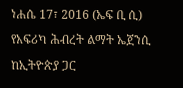ነሐሴ 17፣ 2016 (ኤፍ ቢ ሲ) የአፍሪካ ሕብረት ልማት ኤጀንሲ ከኢትዮጵያ ጋር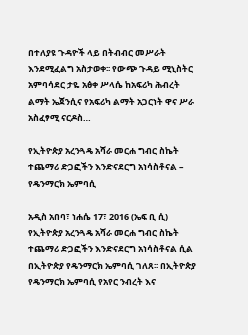በተለያዩ ጉዳዮች ላይ በትብብር መሥራት እንደሚፈልግ አስታወቀ፡፡ የውጭ ጉዳይ ሚኒስትር አምባሳደር ታዬ አፅቀ ሥላሴ ከአፍሪካ ሕብረት ልማት ኤጀንሲና የአፍሪካ ልማት አጋርነት ዋና ሥራ አስፈፃሚ ናርዶስ…

የኢትዮጵያ አረንጓዴ አሻራ መርሐ ግብር ስኬት ተጨማሪ ድጋፎችን እንድናደርግ አነሳስቶናል – የዴንማርክ ኤምባሲ

አዲስ አበባ፣ ነሐሴ 17፣ 2016 (ኤፍ ቢ ሲ) የኢትዮጵያ አረንጓዴ አሻራ መርሐ ግብር ስኬት ተጨማሪ ድጋፎችን እንድናደርግ አነሳስቶናል ሲል በኢትዮጵያ የዴንማርክ ኤምባሲ ገለጸ፡፡ በኢትዮጵያ የዴንማርክ ኤምባሲ የአየር ንብረት እና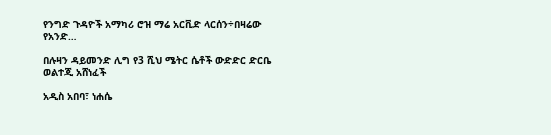የንግድ ጉዳዮች አማካሪ ሮዝ ማሬ አርቪድ ላርሰን÷በዛሬው የአንድ…

በሉዛን ዳይመንድ ሊግ የ3 ሺህ ሜትር ሴቶች ውድድር ድርቤ ወልተጂ አሸነፈች

አዲስ አበባ፣ ነሐሴ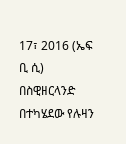17፣ 2016 (ኤፍ ቢ ሲ) በስዊዘርላንድ በተካሄደው የሉዛን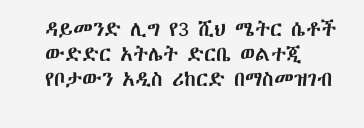ዳይመንድ ሊግ የ3 ሺህ ሜትር ሴቶች ውድድር አትሌት ድርቤ ወልተጂ የቦታውን አዲስ ሪከርድ በማስመዝገብ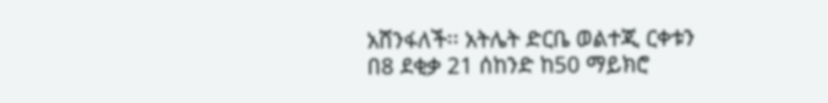አሸንፋለች፡፡ አትሌት ድርቤ ወልተጂ ርቀቱን በ8 ደቂቃ 21 ሰከንድ ከ50 ማይክሮ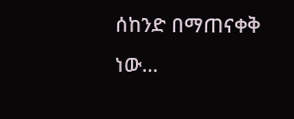ሰከንድ በማጠናቀቅ ነው…